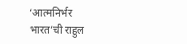‘आत्मनिर्भर भारत’ची राहुल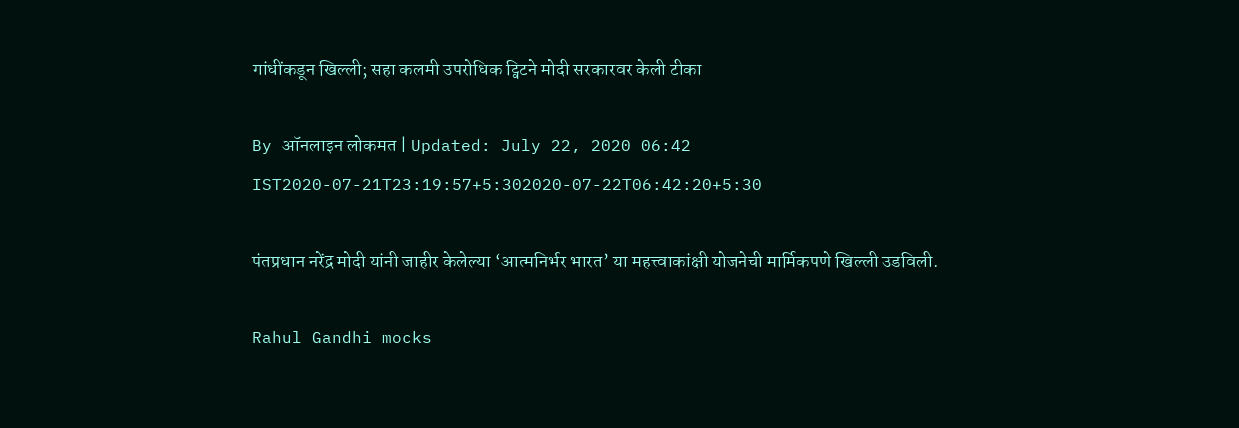गांधींकडून खिल्ली; सहा कलमी उपरोधिक ट्विटने मोदी सरकारवर केली टीका

By ऑनलाइन लोकमत | Updated: July 22, 2020 06:42 IST2020-07-21T23:19:57+5:302020-07-22T06:42:20+5:30

पंतप्रधान नरेंद्र मोदी यांनी जाहीर केलेल्या ‘आत्मनिर्भर भारत’ या महत्त्वाकांक्षी योजनेची मार्मिकपणे खिल्ली उडविली.

Rahul Gandhi mocks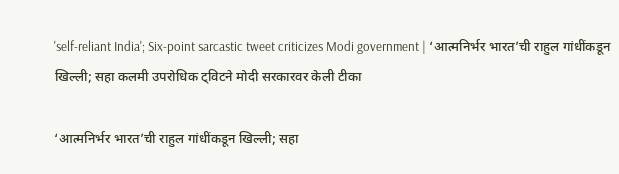'self-reliant India'; Six-point sarcastic tweet criticizes Modi government | ‘आत्मनिर्भर भारत’ची राहुल गांधींकडून खिल्ली; सहा कलमी उपरोधिक ट्विटने मोदी सरकारवर केली टीका

‘आत्मनिर्भर भारत’ची राहुल गांधींकडून खिल्ली; सहा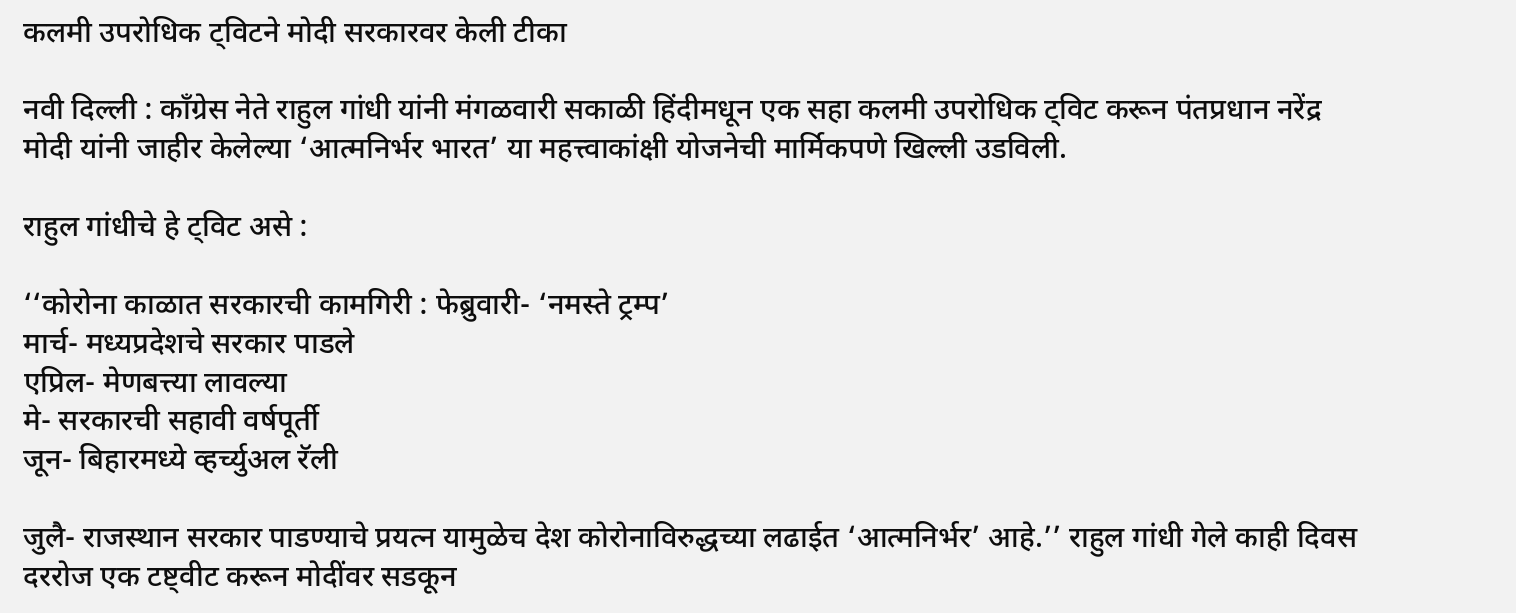कलमी उपरोधिक ट्विटने मोदी सरकारवर केली टीका

नवी दिल्ली : काँग्रेस नेते राहुल गांधी यांनी मंगळवारी सकाळी हिंदीमधून एक सहा कलमी उपरोधिक ट्विट करून पंतप्रधान नरेंद्र मोदी यांनी जाहीर केलेल्या ‘आत्मनिर्भर भारत’ या महत्त्वाकांक्षी योजनेची मार्मिकपणे खिल्ली उडविली.

राहुल गांधीचे हे ट्विट असे :

‘‘कोरोना काळात सरकारची कामगिरी : फेब्रुवारी- ‘नमस्ते ट्रम्प’
मार्च- मध्यप्रदेशचे सरकार पाडले
एप्रिल- मेणबत्त्या लावल्या
मे- सरकारची सहावी वर्षपूर्ती
जून- बिहारमध्ये व्हर्च्युअल रॅली

जुलै- राजस्थान सरकार पाडण्याचे प्रयत्न यामुळेच देश कोरोनाविरुद्धच्या लढाईत ‘आत्मनिर्भर’ आहे.’’ राहुल गांधी गेले काही दिवस दररोज एक टष्ट्वीट करून मोदींवर सडकून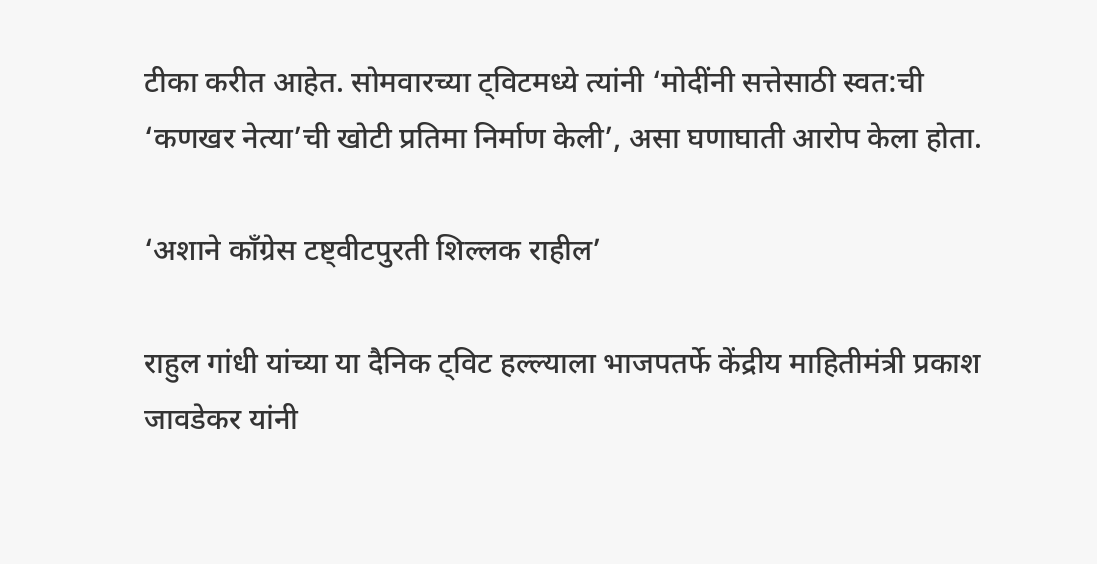टीका करीत आहेत. सोमवारच्या ट्विटमध्ये त्यांनी ‘मोदींनी सत्तेसाठी स्वत:ची ‘कणखर नेत्या’ची खोटी प्रतिमा निर्माण केली’, असा घणाघाती आरोप केला होता.

‘अशाने काँग्रेस टष्ट्वीटपुरती शिल्लक राहील’

राहुल गांधी यांच्या या दैनिक ट्विट हल्ल्याला भाजपतर्फे केंद्रीय माहितीमंत्री प्रकाश जावडेकर यांनी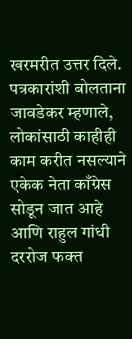खरमरीत उत्तर दिले. पत्रकारांशी बोलताना जावडेकर म्हणाले, लोकांसाठी काहीही काम करीत नसल्याने एकेक नेता काँग्रेस सोडून जात आहे आणि राहुल गांधी दररोज फक्त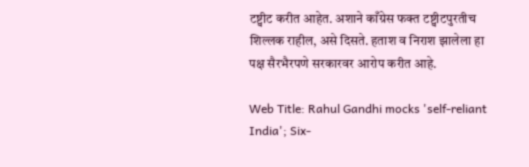टष्ट्वीट करीत आहेत. अशाने काँग्रेस फक्त टष्ट्वीटपुरतीच शिल्लक राहील, असे दिसते. हताश व निराश झालेला हा पक्ष सैरभैरपणे सरकारवर आरोप करीत आहे.

Web Title: Rahul Gandhi mocks 'self-reliant India'; Six-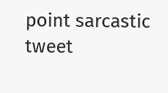point sarcastic tweet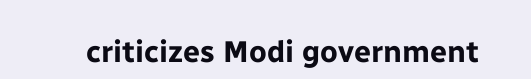criticizes Modi government